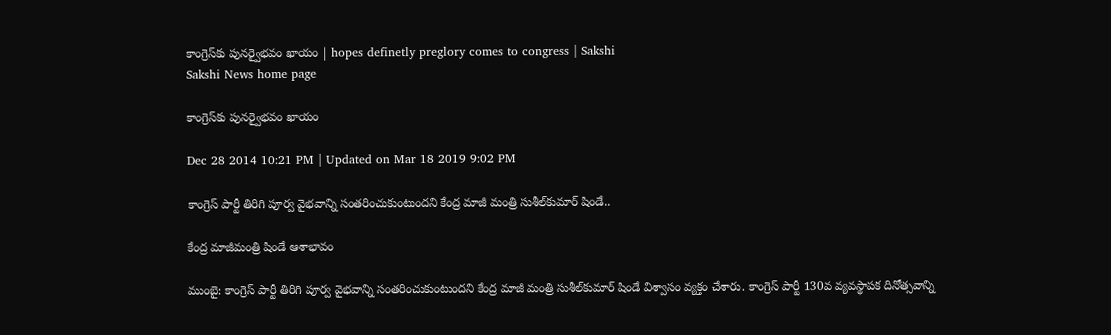కాంగ్రెస్‌కు పునర్వైభవం ఖాయం | hopes definetly preglory comes to congress | Sakshi
Sakshi News home page

కాంగ్రెస్‌కు పునర్వైభవం ఖాయం

Dec 28 2014 10:21 PM | Updated on Mar 18 2019 9:02 PM

కాంగ్రెస్ పార్టీ తిరిగి పూర్వ వైభవాన్ని సంతరించుకుంటుందని కేంద్ర మాజీ మంత్రి సుశీల్‌కుమార్ షిండే..

కేంద్ర మాజీమంత్రి షిండే ఆశాభావం

ముంబై: కాంగ్రెస్ పార్టీ తిరిగి పూర్వ వైభవాన్ని సంతరించుకుంటుందని కేంద్ర మాజీ మంత్రి సుశీల్‌కుమార్ షిండే విశ్వాసం వ్యక్తం చేశారు. కాంగ్రెస్ పార్టీ 130వ వ్యవస్థాపక దినోత్సవాన్ని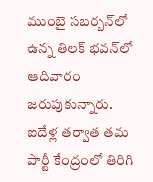ముంబై సబర్బన్‌లో ఉన్న తిలక్ భవన్‌లో ఆదివారం జరుపుకున్నారు. ఐదేళ్ల తర్వాత తమ పార్టీ కేంద్రంలో తిరిగి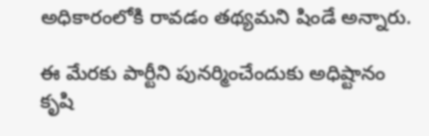అధికారంలోకి రావడం తథ్యమని షిండే అన్నారు.

ఈ మేరకు పార్టీని పునర్మించేందుకు అధిష్టానం కృషి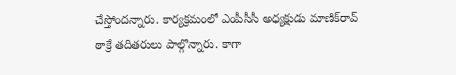చేస్తోందన్నారు. కార్యక్రమంలో ఎంపీసీసీ అధ్యక్షుడు మాణిక్‌రావ్ ఠాక్రే తదితరులు పాల్గొన్నారు. కాగా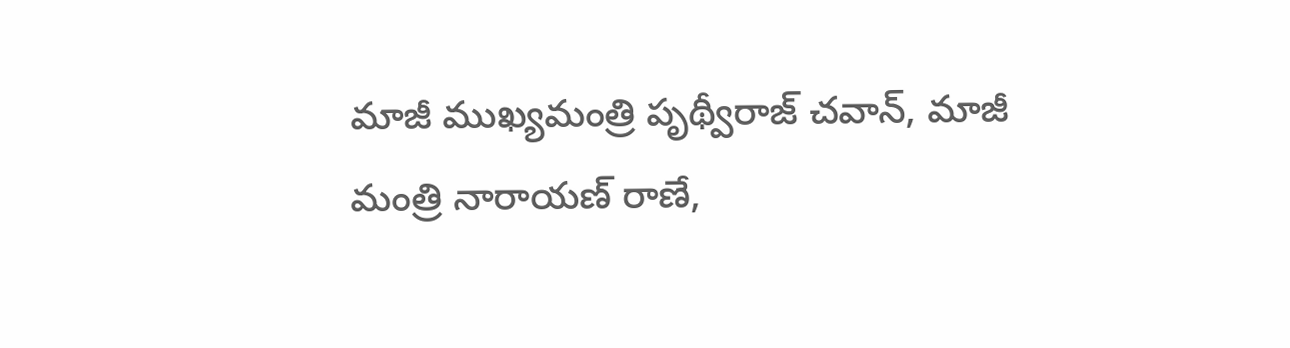మాజీ ముఖ్యమంత్రి పృథ్వీరాజ్ చవాన్, మాజీ మంత్రి నారాయణ్ రాణే,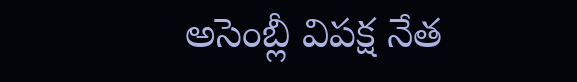అసెంబ్లీ విపక్ష నేత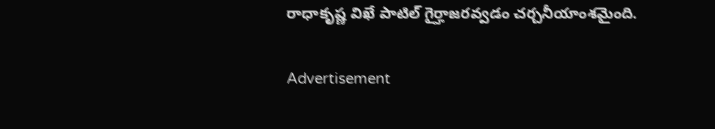రాధాకృష్ణ విఖే పాటిల్ గైర్హాజరవ్వడం చర్చనీయాంశమైంది.

Advertisement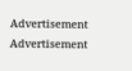Advertisement
Advertisement